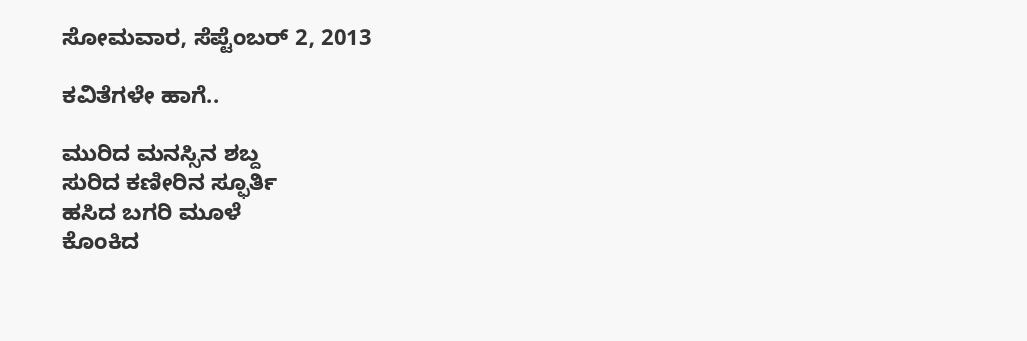ಸೋಮವಾರ, ಸೆಪ್ಟೆಂಬರ್ 2, 2013

ಕವಿತೆಗಳೇ ಹಾಗೆ..

ಮುರಿದ ಮನಸ್ಸಿನ ಶಬ್ದ
ಸುರಿದ ಕಣೀರಿನ ಸ್ಫೂರ್ತಿ
ಹಸಿದ ಬಗರಿ ಮೂಳೆ
ಕೊಂಕಿದ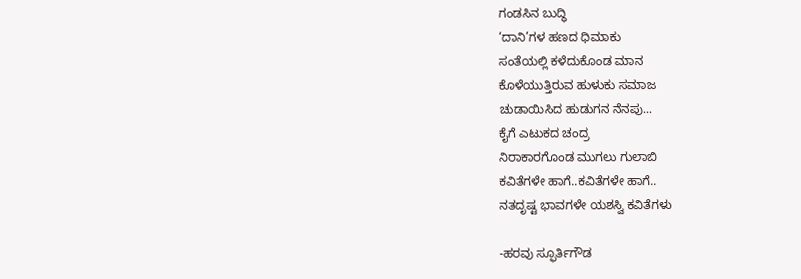ಗಂಡಸಿನ ಬುದ್ಧಿ
‘ದಾನಿ’ಗಳ ಹಣದ ಧಿಮಾಕು
ಸಂತೆಯಲ್ಲಿ ಕಳೆದುಕೊಂಡ ಮಾನ
ಕೊಳೆಯುತ್ತಿರುವ ಹುಳುಕು ಸಮಾಜ
ಚುಡಾಯಿಸಿದ ಹುಡುಗನ ನೆನಪು...
ಕೈಗೆ ಎಟುಕದ ಚಂದ್ರ
ನಿರಾಕಾರಗೊಂಡ ಮುಗಲು ಗುಲಾಬಿ
ಕವಿತೆಗಳೇ ಹಾಗೆ..ಕವಿತೆಗಳೇ ಹಾಗೆ..
ನತದೃಷ್ಟ ಭಾವಗಳೇ ಯಶಸ್ವಿ ಕವಿತೆಗಳು

-ಹರವು ಸ್ಫೂರ್ತಿಗೌಡ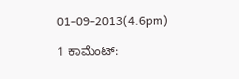01-09-2013(4.6pm)

1 ಕಾಮೆಂಟ್‌: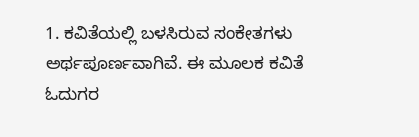1. ಕವಿತೆಯಲ್ಲಿ ಬಳಸಿರುವ ಸಂಕೇತಗಳು ಅರ್ಥಪೂರ್ಣವಾಗಿವೆ. ಈ ಮೂಲಕ ಕವಿತೆ ಓದುಗರ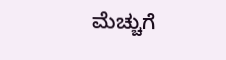ಮೆಚ್ಚುಗೆ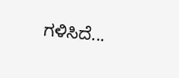ಗಳಿಸಿದೆ...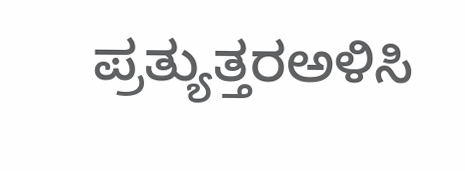ಪ್ರತ್ಯುತ್ತರಅಳಿಸಿ